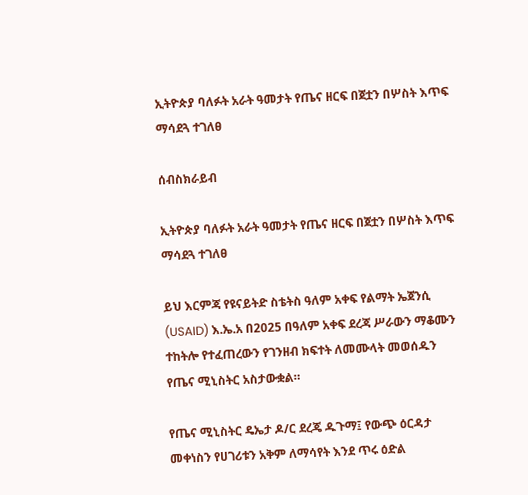ኢትዮጵያ ባለፉት አራት ዓመታት የጤና ዘርፍ በጀቷን በሦስት እጥፍ ማሳደጓ ተገለፀ

ሰብስክራይብ

ኢትዮጵያ ባለፉት አራት ዓመታት የጤና ዘርፍ በጀቷን በሦስት እጥፍ ማሳደጓ ተገለፀ

ይህ እርምጃ የዩናይትድ ስቴትስ ዓለም አቀፍ የልማት ኤጀንሲ (USAID) እ.ኤ.አ በ2025 በዓለም አቀፍ ደረጃ ሥራውን ማቆሙን ተከትሎ የተፈጠረውን የገንዘብ ክፍተት ለመሙላት መወሰዱን የጤና ሚኒስትር አስታውቋል።

የጤና ሚኒስትር ዴኤታ ዶ/ር ደረጄ ዱጉማ፤ የውጭ ዕርዳታ መቀነስን የሀገሪቱን አቅም ለማሳየት እንደ ጥሩ ዕድል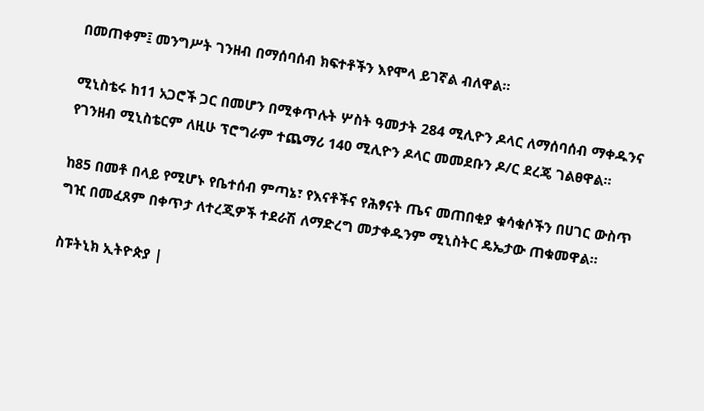በመጠቀም፤ መንግሥት ገንዘብ በማሰባሰብ ክፍተቶችን እየሞላ ይገኛል ብለዋል።

ሚኒስቴሩ ከ11 አጋሮች ጋር በመሆን በሚቀጥሉት ሦስት ዓመታት 284 ሚሊዮን ዶላር ለማሰባሰብ ማቀዱንና የገንዘብ ሚኒስቴርም ለዚሁ ፕሮግራም ተጨማሪ 140 ሚሊዮን ዶላር መመደቡን ዶ/ር ደረጄ ገልፀዋል።

ከ85 በመቶ በላይ የሚሆኑ የቤተሰብ ምጣኔ፣ የእናቶችና የሕፃናት ጤና መጠበቂያ ቁሳቁሶችን በሀገር ውስጥ ግዢ በመፈጸም በቀጥታ ለተረጂዎች ተደራሽ ለማድረግ መታቀዱንም ሚኒስትር ዴኤታው ጠቁመዋል።

ስፑትኒክ ኢትዮጵያ |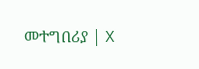መተግበሪያ | X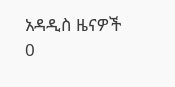አዳዲስ ዜናዎች
0